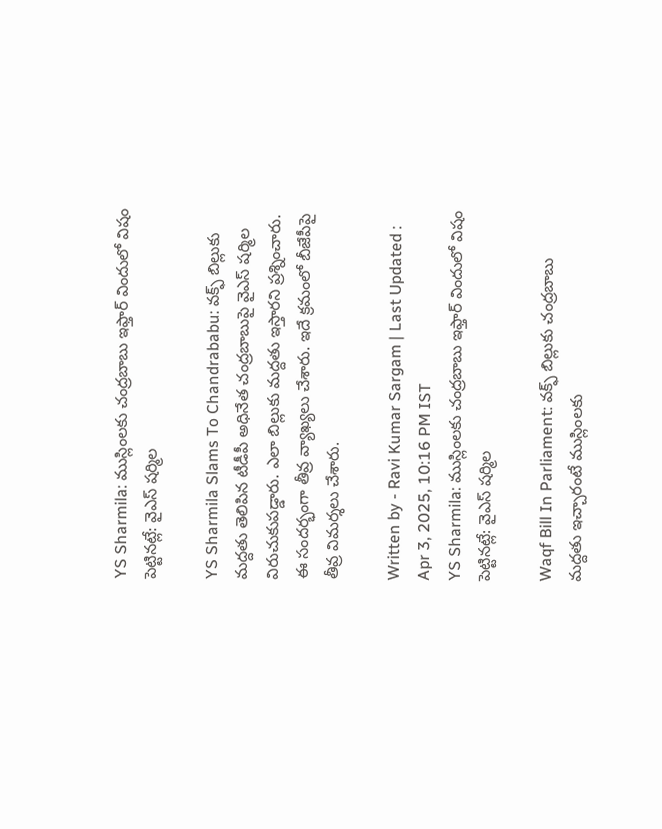YS Sharmila: ముస్లింలకు చంద్రబాబు ఇఫ్తార్ విందులో విషం పెట్టినట్లే: వైఎస్‌ షర్మిల

YS Sharmila Slams To Chandrababu: వక్ఫ్‌ బిల్లుకు మద్దతు తెలిపిన టీడీపీ అధినేత చంద్రబాబుపై వైఎస్‌ షర్మిల విరుచుకుపడ్డారు. ఎలా బిల్లుకు మద్దతు ఇస్తారని ప్రశ్నించారు. ఈ సందర్భంగా తీవ్ర వ్యాఖ్యలు చేశారు. ఇదే క్రమంలో బీజేపీపై తీవ్ర విమర్శలు చేశారు.

Written by - Ravi Kumar Sargam | Last Updated : Apr 3, 2025, 10:16 PM IST
YS Sharmila: ముస్లింలకు చంద్రబాబు ఇఫ్తార్ విందులో విషం పెట్టినట్లే: వైఎస్‌ షర్మిల

Waqf Bill In Parliament: వక్ఫ్‌ బిల్లుకు చంద్రబాబు మద్దతు ఇచ్చారంటే ముస్లింలకు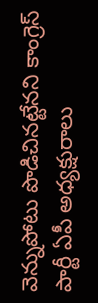వెన్నుపోటు పొడిచినట్టేనని కాంగ్రెస్‌ పార్టీ ఏపీ అధ్యక్షురాలు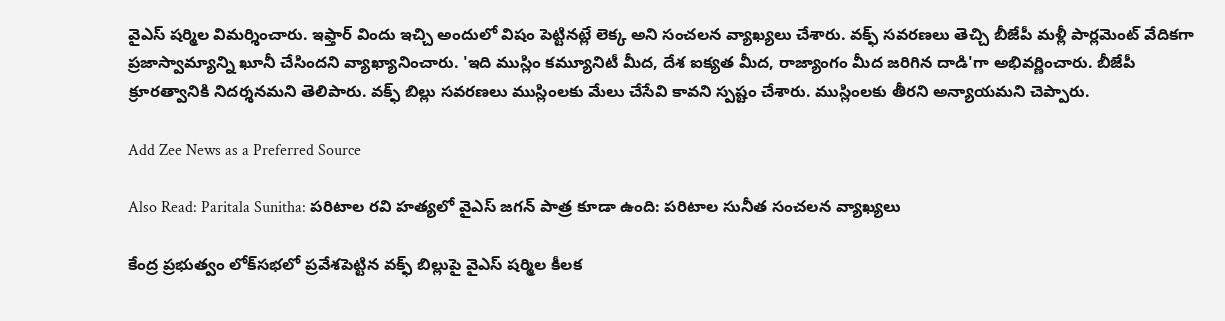వైఎస్‌ షర్మిల విమర్శించారు. ఇఫ్తార్ విందు ఇచ్చి అందులో విషం పెట్టినట్లే లెక్క అని సంచలన వ్యాఖ్యలు చేశారు. వక్ఫ్ సవరణలు తెచ్చి బీజేపీ మళ్లీ పార్లమెంట్ వేదికగా ప్రజాస్వామ్యాన్ని ఖూనీ చేసిందని వ్యాఖ్యానించారు. 'ఇది ముస్లిం కమ్యూనిటీ మీద, దేశ ఐక్యత మీద, రాజ్యాంగం మీద జరిగిన దాడి'గా అభివర్ణించారు. బీజేపీ క్రూరత్వానికి నిదర్శనమని తెలిపారు. వక్ఫ్ బిల్లు సవరణలు ముస్లింలకు మేలు చేసేవి కావని స్పష్టం చేశారు. ముస్లింలకు తీరని అన్యాయమని చెప్పారు.

Add Zee News as a Preferred Source

Also Read: Paritala Sunitha: పరిటాల రవి హత్యలో వైఎస్‌ జగన్‌ పాత్ర కూడా ఉంది: పరిటాల సునీత సంచలన వ్యాఖ్యలు

కేంద్ర ప్రభుత్వం లోక్‌సభలో ప్రవేశపెట్టిన వక్ఫ్‌ బిల్లుపై వైఎస్‌ షర్మిల కీలక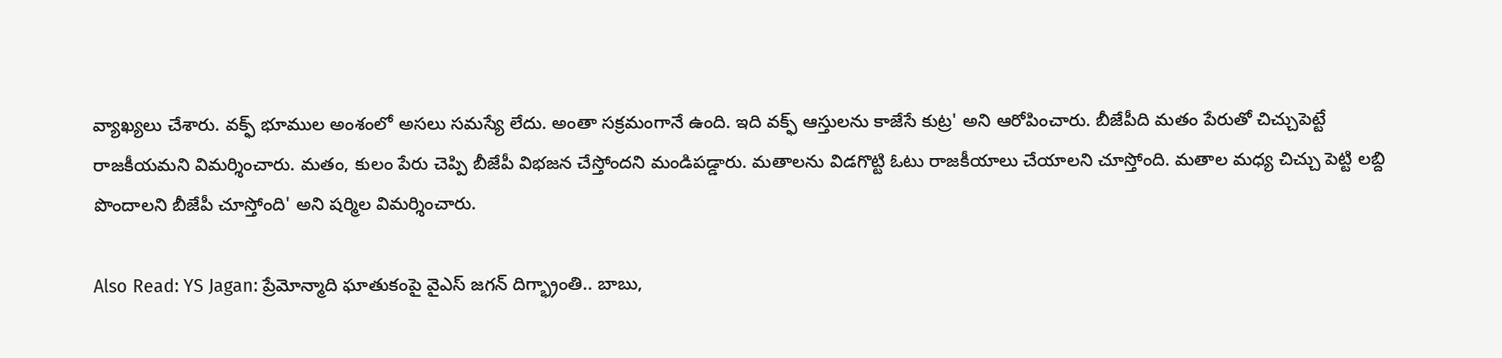వ్యాఖ్యలు చేశారు. వక్ఫ్‌ భూముల అంశంలో అసలు సమస్యే లేదు. అంతా సక్రమంగానే ఉంది. ఇది వక్ఫ్ ఆస్తులను కాజేసే కుట్ర' అని ఆరోపించారు. బీజేపీది మతం పేరుతో చిచ్చుపెట్టే రాజకీయమని విమర్శించారు. మతం, కులం పేరు చెప్పి బీజేపీ విభజన చేస్తోందని మండిపడ్డారు. మతాలను విడగొట్టి ఓటు రాజకీయాలు చేయాలని చూస్తోంది. మతాల మధ్య చిచ్చు పెట్టి లబ్ది పొందాలని బీజేపీ చూస్తోంది' అని షర్మిల విమర్శించారు.

Also Read: YS Jagan: ప్రేమోన్మాది ఘాతుకంపై వైఎస్‌ జగన్‌ దిగ్భ్రాంతి.. బాబు,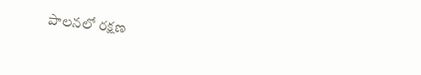పాలనలో రక్షణ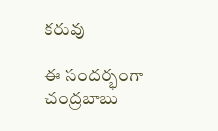కరువు

ఈ సందర్భంగా చంద్రబాబు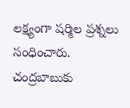లక్ష్యంగా షర్మిల ప్రశ్నలు సంధించారు. చంద్రబాబుకు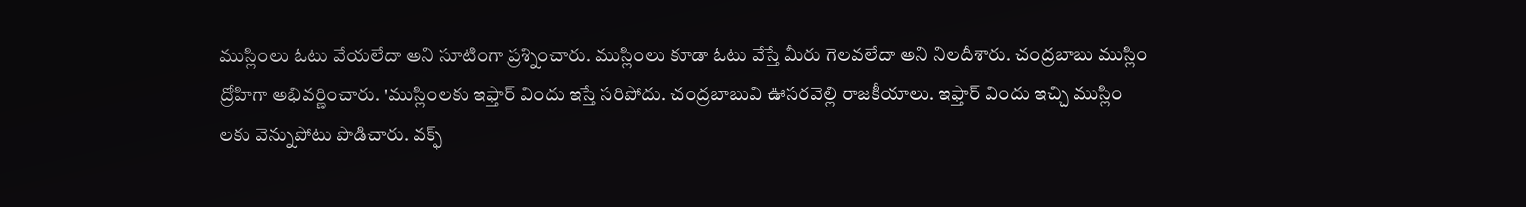ముస్లింలు ఓటు వేయలేదా అని సూటింగా ప్రశ్నించారు. ముస్లింలు కూడా ఓటు వేస్తే మీరు గెలవలేదా అని నిలదీశారు. చంద్రబాబు ముస్లిం ద్రోహిగా అభివర్ణించారు. 'ముస్లింలకు ఇఫ్తార్ విందు ఇస్తే సరిపోదు. చంద్రబాబువి ఊసరవెల్లి రాజకీయాలు. ఇఫ్తార్ విందు ఇచ్చి ముస్లిం లకు వెన్నుపోటు పొడిచారు. వక్ఫ్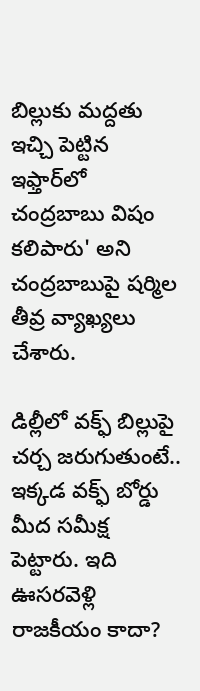బిల్లుకు మద్దతు ఇచ్చి పెట్టిన ఇఫ్తార్‌లో చంద్రబాబు విషం కలిపారు' అని చంద్రబాబుపై షర్మిల తీవ్ర వ్యాఖ్యలు చేశారు.

డిల్లీలో వక్ఫ్ బిల్లుపై చర్చ జరుగుతుంటే.. ఇక్కడ వక్ఫ్ బోర్డు మీద సమీక్ష పెట్టారు. ఇది ఊసరవెళ్లి రాజకీయం కాదా?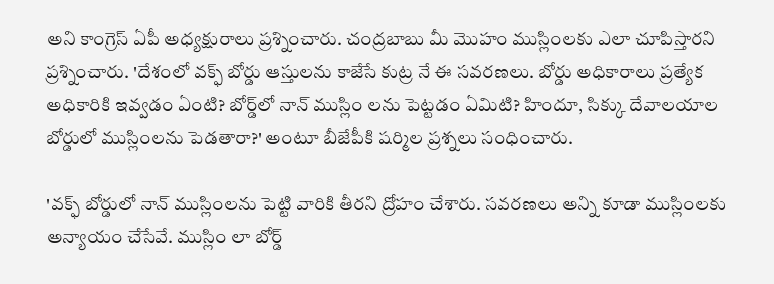అని కాంగ్రెస్‌ ఏపీ అధ్యక్షురాలు ప్రశ్నించారు. చంద్రబాబు మీ మొహం ముస్లింలకు ఎలా చూపిస్తారని ప్రశ్నించారు. 'దేశంలో వక్ఫ్ బోర్డు ఆస్తులను కాజేసే కుట్ర నే ఈ సవరణలు. బోర్డు అధికారాలు ప్రత్యేక అధికారికి ఇవ్వడం ఏంటి? బోర్డ్‌లో నాన్ ముస్లిం లను పెట్టడం ఏమిటి? హిందూ, సిక్కు దేవాలయాల బోర్డులో ముస్లింలను పెడతారా?' అంటూ బీజేపీకి షర్మిల ప్రశ్నలు సంధించారు.

'వక్ఫ్ బోర్డులో నాన్ ముస్లింలను పెట్టి వారికి తీరని ద్రోహం చేశారు. సవరణలు అన్ని కూడా ముస్లింలకు అన్యాయం చేసేవే. ముస్లిం లా బోర్డ్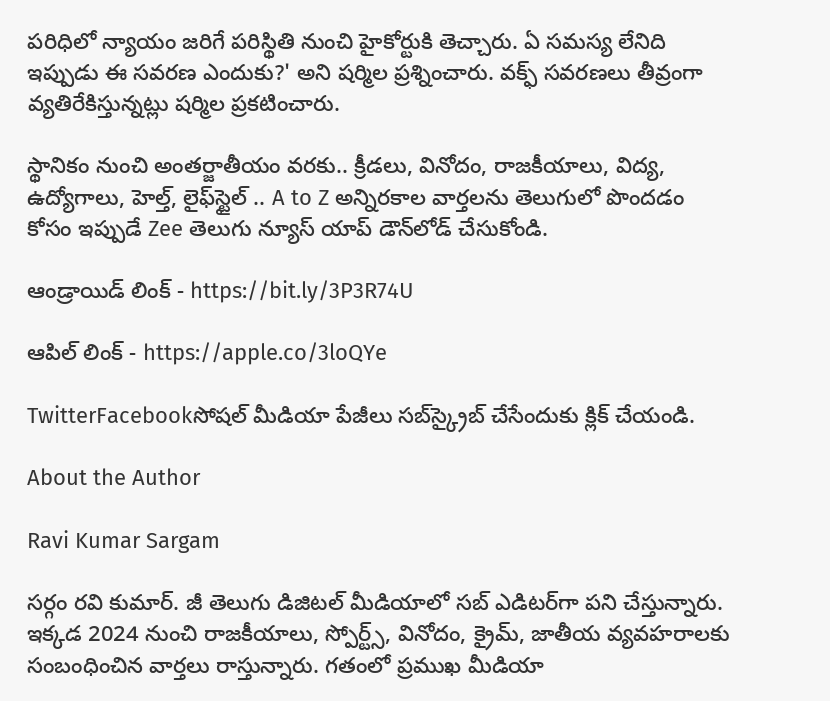పరిధిలో న్యాయం జరిగే పరిస్థితి నుంచి హైకోర్టుకి తెచ్చారు. ఏ సమస్య లేనిది ఇప్పుడు ఈ సవరణ ఎందుకు?' అని షర్మిల ప్రశ్నించారు. వక్ఫ్ సవరణలు తీవ్రంగా వ్యతిరేకిస్తున్నట్లు షర్మిల ప్రకటించారు.

స్థానికం నుంచి అంతర్జాతీయం వరకు.. క్రీడలు, వినోదం, రాజకీయాలు, విద్య, ఉద్యోగాలు, హెల్త్, లైఫ్‌స్టైల్ .. A to Z అన్నిరకాల వార్తలను తెలుగులో పొందడం కోసం ఇప్పుడే Zee తెలుగు న్యూస్ యాప్ డౌన్‌లోడ్ చేసుకోండి.

ఆండ్రాయిడ్ లింక్ - https://bit.ly/3P3R74U

ఆపిల్ లింక్ - https://apple.co/3loQYe

TwitterFacebookసోషల్ మీడియా పేజీలు సబ్‌స్క్రైబ్ చేసేందుకు క్లిక్ చేయండి.

About the Author

Ravi Kumar Sargam

సర్గం రవి కుమార్‌. జీ తెలుగు డిజిటల్ మీడియాలో సబ్ ఎడిటర్‌గా పని చేస్తున్నారు. ఇక్కడ 2024 నుంచి రాజకీయాలు, స్పోర్ట్స్, వినోదం, క్రైమ్, జాతీయ వ్యవహరాలకు సంబంధించిన వార్తలు రాస్తున్నారు. గతంలో ప్రముఖ మీడియా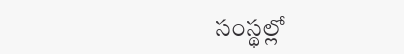సంస్థల్లో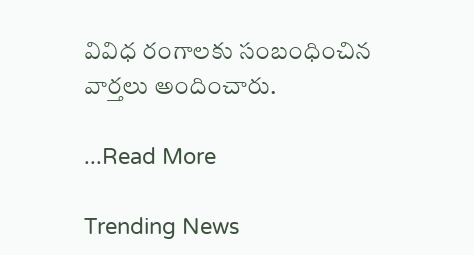వివిధ రంగాలకు సంబంధించిన వార్తలు అందించారు.

...Read More

Trending News